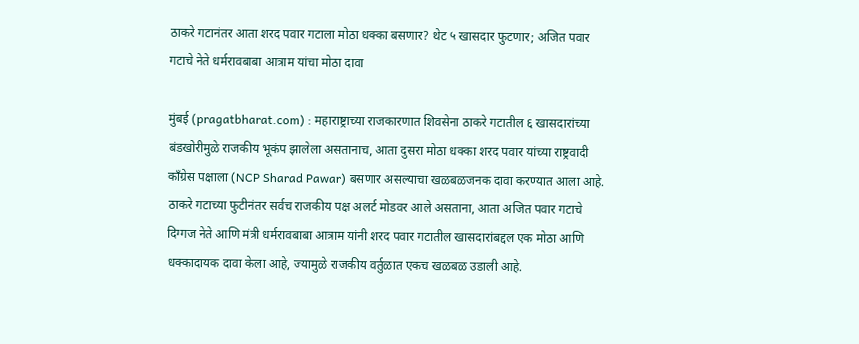ठाकरे गटानंतर आता शरद पवार गटाला मोठा धक्का बसणार? थेट ५ खासदार फुटणार; अजित पवार गटाचे नेते धर्मरावबाबा आत्राम यांचा मोठा दावा

मुंबई (pragatbharat.com) : महाराष्ट्राच्या राजकारणात शिवसेना ठाकरे गटातील ६ खासदारांच्या बंडखोरीमुळे राजकीय भूकंप झालेला असतानाच, आता दुसरा मोठा धक्का शरद पवार यांच्या राष्ट्रवादी काँग्रेस पक्षाला (NCP Sharad Pawar) बसणार असल्याचा खळबळजनक दावा करण्यात आला आहे. ठाकरे गटाच्या फुटीनंतर सर्वच राजकीय पक्ष अलर्ट मोडवर आले असताना, आता अजित पवार गटाचे दिग्गज नेते आणि मंत्री धर्मरावबाबा आत्राम यांनी शरद पवार गटातील खासदारांबद्दल एक मोठा आणि धक्कादायक दावा केला आहे, ज्यामुळे राजकीय वर्तुळात एकच खळबळ उडाली आहे.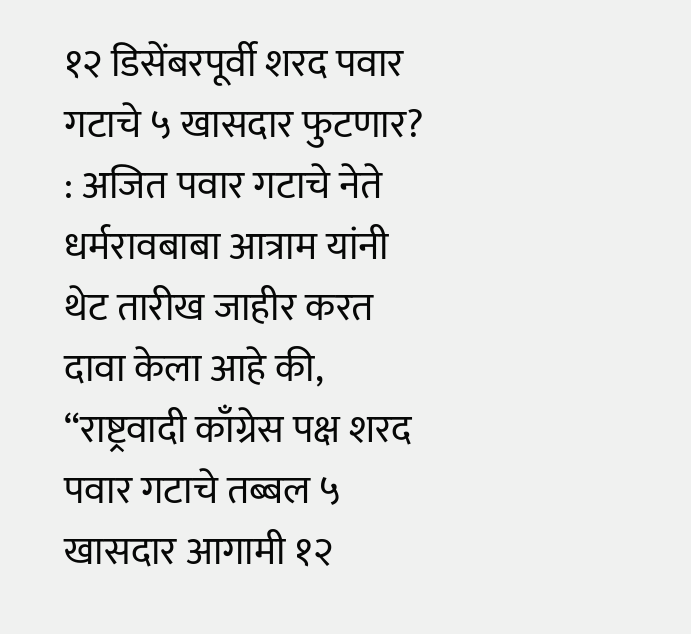१२ डिसेंबरपूर्वी शरद पवार गटाचे ५ खासदार फुटणार? : अजित पवार गटाचे नेते धर्मरावबाबा आत्राम यांनी थेट तारीख जाहीर करत दावा केला आहे की, “राष्ट्रवादी काँग्रेस पक्ष शरद पवार गटाचे तब्बल ५ खासदार आगामी १२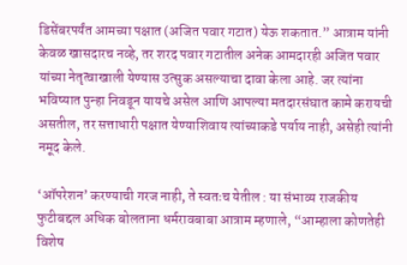डिसेंबरपर्यंत आमच्या पक्षात (अजित पवार गटात) येऊ शकतात.” आत्राम यांनी केवळ खासदारच नव्हे, तर शरद पवार गटातील अनेक आमदारही अजित पवार यांच्या नेतृत्वाखाली येण्यास उत्सुक असल्याचा दावा केला आहे. जर त्यांना भविष्यात पुन्हा निवडून यायचे असेल आणि आपल्या मतदारसंघात कामे करायची असतील, तर सत्ताधारी पक्षात येण्याशिवाय त्यांच्याकडे पर्याय नाही, असेही त्यांनी नमूद केले.

‘ऑपरेशन’ करण्याची गरज नाही, ते स्वतःच येतील : या संभाव्य राजकीय फुटीबद्दल अधिक बोलताना धर्मरावबाबा आत्राम म्हणाले, “आम्हाला कोणतेही विशेष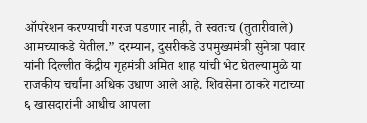ऑपरेशन करण्याची गरज पडणार नाही, ते स्वतःच (तुतारीवाले) आमच्याकडे येतील.” दरम्यान, दुसरीकडे उपमुख्यमंत्री सुनेत्रा पवार यांनी दिल्लीत केंद्रीय गृहमंत्री अमित शाह यांची भेट घेतल्यामुळे या राजकीय चर्चांना अधिक उधाण आले आहे. शिवसेना ठाकरे गटाच्या ६ खासदारांनी आधीच आपला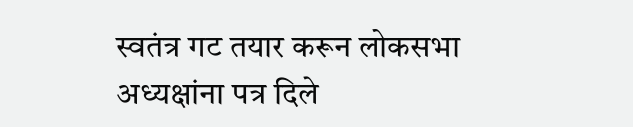स्वतंत्र गट तयार करून लोकसभा अध्यक्षांना पत्र दिले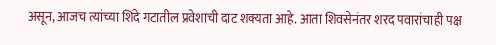असून, आजच त्यांच्या शिंदे गटातील प्रवेशाची दाट शक्यता आहे. आता शिवसेनंतर शरद पवारांचाही पक्ष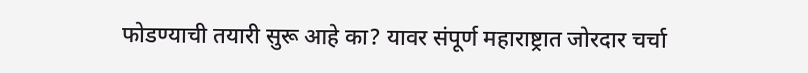फोडण्याची तयारी सुरू आहे का? यावर संपूर्ण महाराष्ट्रात जोरदार चर्चा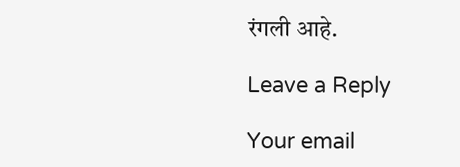रंगली आहे.

Leave a Reply

Your email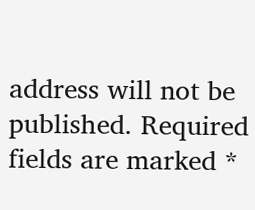address will not be published. Required fields are marked *